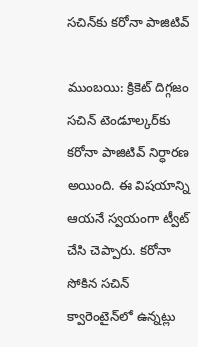స‌చిన్‌కు క‌రోనా పాజిటివ్‌

ముంబ‌యి: క్రికెట్ దిగ్గ‌జం స‌చిన్ టెండూల్క‌ర్‌కు క‌రోనా పాజిటివ్ నిర్ధార‌ణ అయింది. ఈ విష‌యాన్ని ఆయ‌నే స్వ‌యంగా ట్వీట్ చేసి చెప్పారు. క‌రోనా సోకిన స‌చిన్ క్వారెంటైన్‌లో ఉన్న‌ట్లు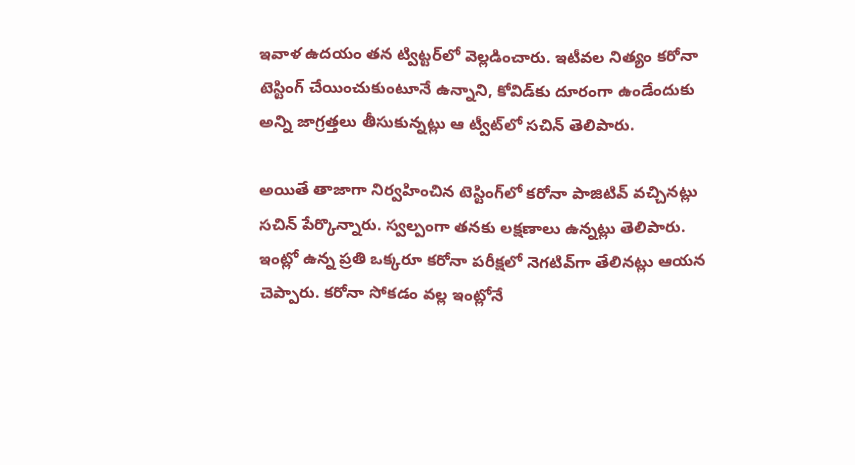ఇవాళ ఉద‌యం త‌న ట్విట్ట‌ర్‌లో వెల్ల‌డించారు. ఇటీవ‌ల నిత్యం క‌రోనా టెస్టింగ్ చేయించుకుంటూనే ఉన్నాని, కోవిడ్‌కు దూరంగా ఉండేందుకు అన్ని జాగ్ర‌త్త‌లు తీసుకున్న‌ట్లు ఆ ట్వీట్‌లో స‌చిన్ తెలిపారు.

అయితే తాజాగా నిర్వ‌హించిన టెస్టింగ్‌లో క‌రోనా పాజిటివ్ వ‌చ్చిన‌ట్లు స‌చిన్ పేర్కొన్నారు. స్వ‌ల్పంగా త‌న‌కు ల‌క్ష‌ణాలు ఉన్న‌ట్లు తెలిపారు. ఇంట్లో ఉన్న ప్ర‌తి ఒక్క‌రూ క‌రోనా ప‌రీక్ష‌లో నెగ‌టివ్‌గా తేలిన‌ట్లు ఆయ‌న చెప్పారు. క‌రోనా సోక‌డం వ‌ల్ల ఇంట్లోనే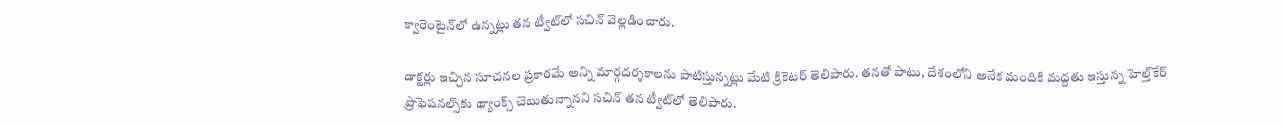క్వారెంటైన్‌లో ఉన్న‌ట్లు త‌న ట్వీట్‌లో స‌చిన్ వెల్ల‌డించారు.

డాక్ట‌ర్లు ఇచ్చిన సూచ‌న‌ల ప్ర‌కార‌మే అన్ని మార్గ‌ద‌ర్శ‌కాల‌ను పాటిస్తున్న‌ట్లు మేటి క్రికెట‌ర్ తెలిపారు. త‌న‌తో పాటు, దేశంలోని అనేక మందికి మ‌ద్ద‌తు ఇస్తున్న హెల్త్‌కేర్ ప్రొఫెష‌న‌ల్స్‌కు థ్యాంక్స్ చెబుతున్నాన‌ని స‌చిన్ త‌న ట్వీట్‌లో తెలిపారు.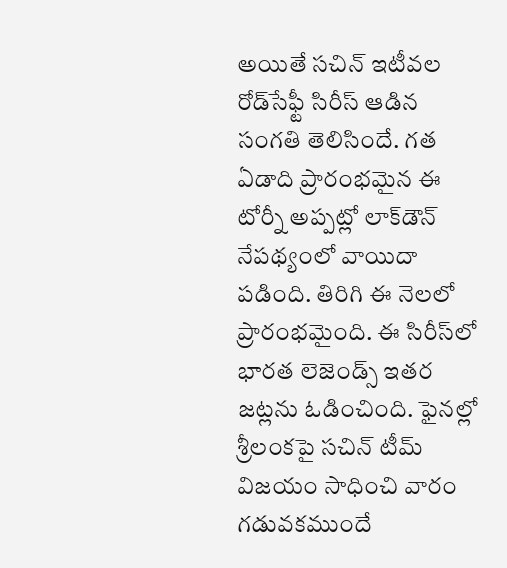అయితే స‌చిన్ ఇటీవ‌ల రోడ్‌సేఫ్టీ సిరీస్ ఆడిన సంగ‌తి తెలిసిందే. గ‌త ఏడాది ప్రారంభ‌మైన ఈ టోర్నీ అప్ప‌ట్లో లాక్‌డౌన్ నేప‌థ్యంలో వాయిదా ప‌డింది. తిరిగి ఈ నెల‌లో ప్రారంభ‌మైంది. ఈ సిరీస్‌లో భార‌త లెజెండ్స్ ఇత‌ర జ‌ట్లను ఓడించింది. ఫైన‌ల్లో శ్రీ‌లంక‌పై స‌చిన్ టీమ్ విజ‌యం సాధించి వారం గడువ‌క‌ముందే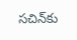స‌చిన్‌కు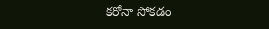క‌రోనా సోక‌డం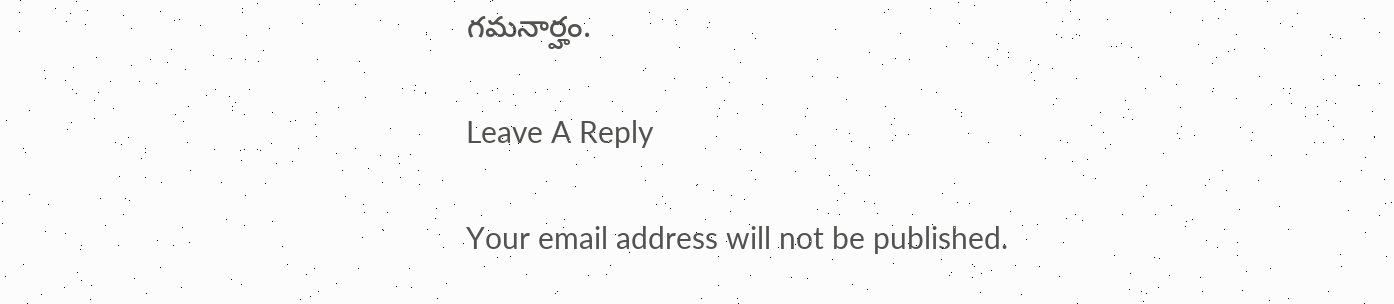గ‌మ‌నార్హం.

Leave A Reply

Your email address will not be published.